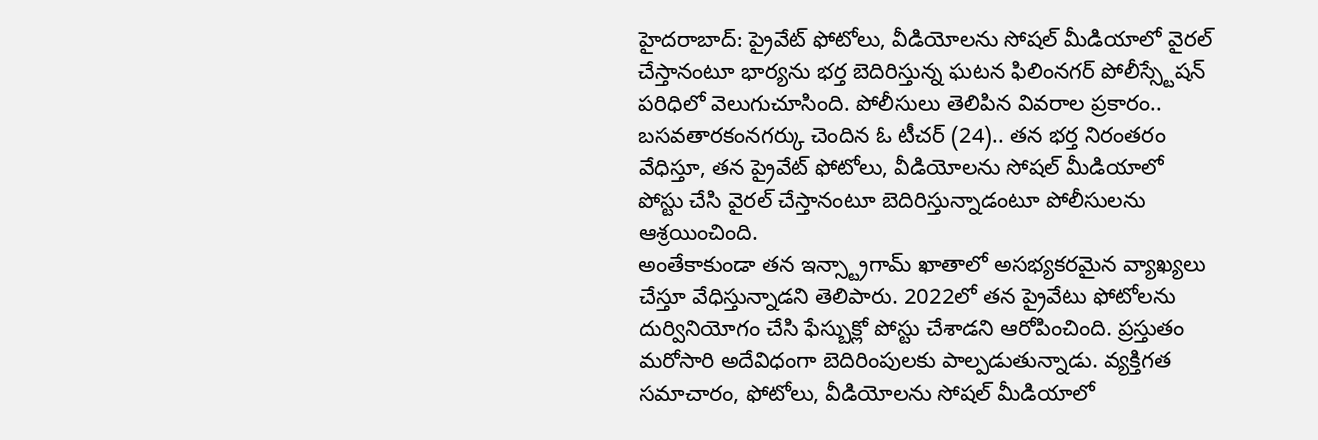హైదరాబాద్: ప్రైవేట్ ఫోటోలు, వీడియోలను సోషల్ మీడియాలో వైరల్ చేస్తానంటూ భార్యను భర్త బెదిరిస్తున్న ఘటన ఫిలింనగర్ పోలీస్స్టేషన్ పరిధిలో వెలుగుచూసింది. పోలీసులు తెలిపిన వివరాల ప్రకారం.. బసవతారకంనగర్కు చెందిన ఓ టీచర్ (24).. తన భర్త నిరంతరం వేధిస్తూ, తన ప్రైవేట్ ఫోటోలు, వీడియోలను సోషల్ మీడియాలో పోస్టు చేసి వైరల్ చేస్తానంటూ బెదిరిస్తున్నాడంటూ పోలీసులను ఆశ్రయించింది.
అంతేకాకుండా తన ఇన్స్ట్రాగామ్ ఖాతాలో అసభ్యకరమైన వ్యాఖ్యలు చేస్తూ వేధిస్తున్నాడని తెలిపారు. 2022లో తన ప్రైవేటు ఫోటోలను దుర్వినియోగం చేసి ఫేస్బుక్లో పోస్టు చేశాడని ఆరోపించింది. ప్రస్తుతం మరోసారి అదేవిధంగా బెదిరింపులకు పాల్పడుతున్నాడు. వ్యక్తిగత సమాచారం, ఫోటోలు, వీడియోలను సోషల్ మీడియాలో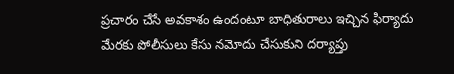ప్రచారం చేసే అవకాశం ఉందంటూ బాధితురాలు ఇచ్చిన ఫిర్యాదు మేరకు పోలీసులు కేసు నమోదు చేసుకుని దర్యాప్తు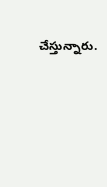చేస్తున్నారు.